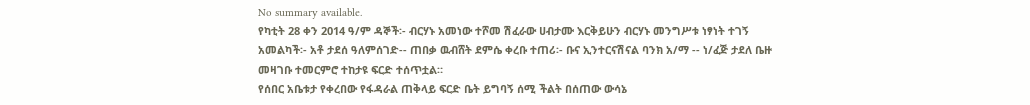No summary available.
የካቲት 28 ቀን 2014 ዓ/ም ዳኞች፡- ብርሃኑ አመነው ተሾመ ሽፈራው ሀብታሙ እርቅይሁን ብርሃኑ መንግሥቱ ነፃነት ተገኝ አመልካች፡- አቶ ታደሰ ዓለምሰገድ-- ጠበቃ ዉብሸት ደምሴ ቀረቡ ተጠሪ፡- ቡና ኢንተርናሽናል ባንክ አ/ማ -- ነ/ፈጅ ታደለ ቤዙ መዛገቡ ተመርምሮ ተከታዩ ፍርድ ተሰጥቷል።
የሰበር አቤቱታ የቀረበው የፋዳራል ጠቅላይ ፍርድ ቤት ይግባኝ ሰሚ ችልት በሰጠው ውሳኔ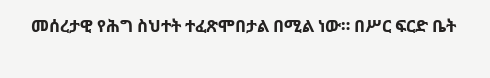መሰረታዊ የሕግ ስህተት ተፈጽሞበታል በሚል ነው። በሥር ፍርድ ቤት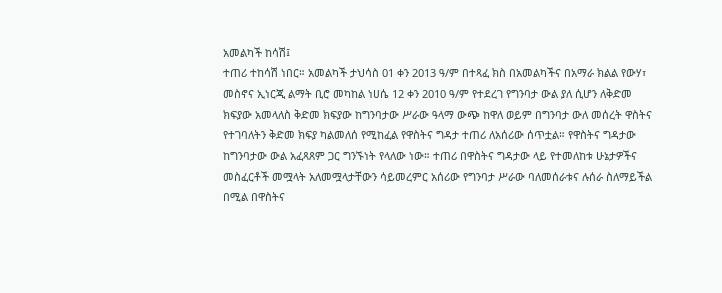አመልካች ከሳሽ፤
ተጠሪ ተከሳሽ ነበር። አመልካች ታህሳስ 01 ቀን 2013 ዓ/ም በተጻፈ ክስ በአመልካችና በአማራ ክልል የውሃ፣ መስኖና ኢነርጂ ልማት ቢሮ መካከል ነሀሴ 12 ቀን 2010 ዓ/ም የተደረገ የግንባታ ውል ያለ ሲሆን ለቅድመ ክፍያው አመላለስ ቅድመ ክፍያው ከግንባታው ሥራው ዓላማ ውጭ ከዋለ ወይም በግንባታ ውለ መሰረት ዋስትና የተገባለትን ቅድመ ክፍያ ካልመለሰ የሚከፈል የዋስትና ግዳታ ተጠሪ ለአሰሪው ሰጥቷል። የዋስትና ግዳታው ከግንባታው ውል አፈጻጸም ጋር ግንኙነት የላለው ነው። ተጠሪ በዋስትና ግዳታው ላይ የተመለከቱ ሁኔታዎችና መስፈርቶች መሟላት አለመሟላታቸውን ሳይመረምር አሰሪው የግንባታ ሥራው ባለመሰራቱና ሉሰራ ስለማይችል በሚል በዋስትና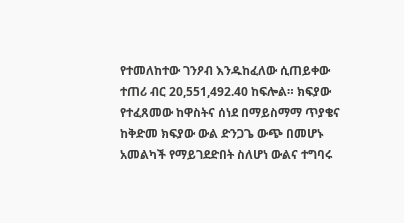የተመለከተው ገንዖብ እንዱከፈለው ሲጠይቀው ተጠሪ ብር 20,551,492.40 ከፍሎል። ክፍያው የተፈጸመው ከዋስትና ሰነደ በማይስማማ ጥያቄና ከቅድመ ክፍያው ውል ድንጋጌ ውጭ በመሆኑ አመልካች የማይገደድበት ስለሆነ ውልና ተግባሩ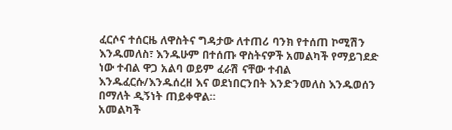ፈርሶና ተሰርዜ ለዋስትና ግዳታው ለተጠሪ ባንክ የተሰጠ ኮሚሽን እንዱመለስ፣ እንዱሁም በተሰጡ ዋስትናዎች አመልካች የማይገደድ ነው ተብል ዋጋ አልባ ወይም ፈራሽ ናቸው ተብል እንዱፈርሱ/እንዱሰረዘ እና ወደነበርንበት እንድንመለስ እንዱወሰን በማለት ዲኝነት ጠይቀዋል።
አመልካች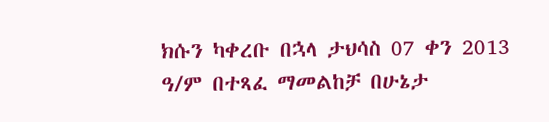ክሱን ካቀረቡ በኋላ ታህሳስ 07 ቀን 2013 ዓ/ም በተጻፈ ማመልከቻ በሁኔታ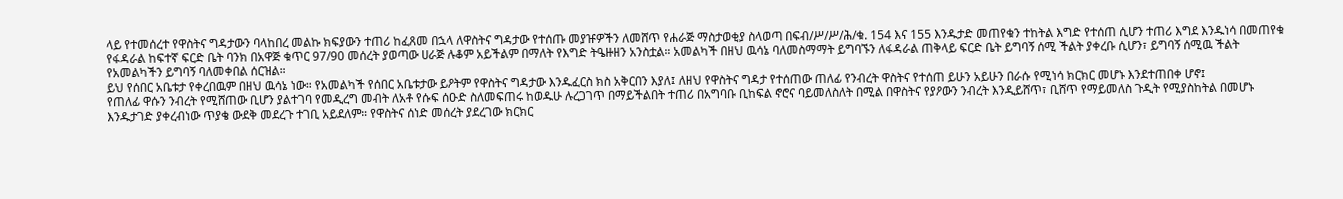ላይ የተመሰረተ የዋስትና ግዳታውን ባላከበረ መልኩ ክፍያውን ተጠሪ ከፈጸመ በኋላ ለዋስትና ግዳታው የተሰጡ መያዡዎችን ለመሸጥ የሐራጅ ማስታወቂያ ስላወጣ በፍብ/ሥ/ሥ/ሕ/ቁ. 154 እና 155 እንዱታድ መጠየቁን ተከትል እግድ የተሰጠ ሲሆን ተጠሪ እግደ እንዱነሳ በመጠየቁ የፋዳራል ከፍተኛ ፍርድ ቤት ባንክ በአዋጅ ቁጥር 97/90 መሰረት ያወጣው ሀራጅ ሉቆም አይችልም በማለት የእግድ ትዔዙዘን አንስቷል። አመልካች በዘህ ዉሳኔ ባለመስማማት ይግባኙን ለፋዳራል ጠቅላይ ፍርድ ቤት ይግባኝ ሰሚ ችልት ያቀረቡ ሲሆን፣ ይግባኝ ሰሚዉ ችልት የአመልካችን ይግባኝ ባለመቀበል ሰርዝል።
ይህ የሰበር አቤቱታ የቀረበዉም በዘህ ዉሳኔ ነው። የአመልካች የሰበር አቤቱታው ይዖትም የዋስትና ግዳታው እንዱፈርስ ክስ አቅርበን እያለ፤ ለዘህ የዋስትና ግዳታ የተሰጠው ጠለፊ የንብረት ዋስትና የተሰጠ ይሁን አይሁን በራሱ የሚነሳ ክርክር መሆኑ እንደተጠበቀ ሆኖ፤
የጠለፊ ዋሱን ንብረት የሚሸጠው ቢሆን ያልተገባ የመዲረግ መብት ለአቶ የሱፍ ሰዑድ ስለመፍጠሩ ከወዱሁ ሉረጋገጥ በማይችልበት ተጠሪ በአግባቡ ቢከፍል ኖሮና ባይመለስለት በሚል በዋስትና የያዖውን ንብረት እንዲይሸጥ፣ ቢሸጥ የማይመለስ ጉዲት የሚያስከትል በመሆኑ እንዱታገድ ያቀረብነው ጥያቄ ውደቅ መደረጉ ተገቢ አይደለም። የዋስትና ሰነድ መሰረት ያደረገው ክርክር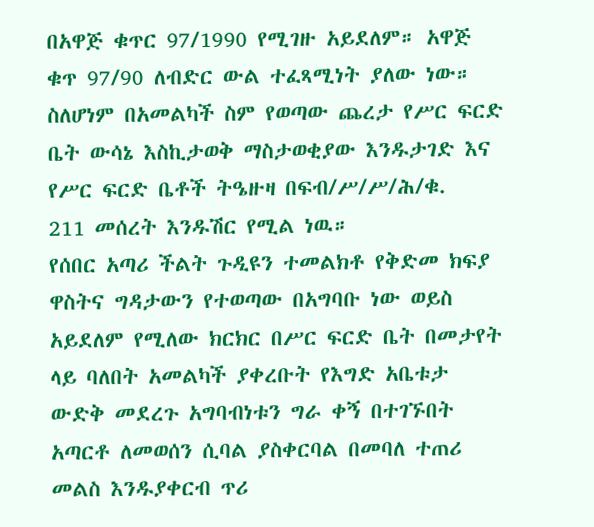በአዋጅ ቁጥር 97/1990 የሚገዙ አይደለም። አዋጅ ቁጥ 97/90 ለብድር ውል ተፈጻሚነት ያለው ነው። ስለሆነም በአመልካች ስም የወጣው ጨረታ የሥር ፍርድ ቤት ውሳኔ እስኪታወቅ ማስታወቂያው እንዱታገድ እና የሥር ፍርድ ቤቶች ትዔዙዛ በፍብ/ሥ/ሥ/ሕ/ቁ.
211 መሰረት እንዱሽር የሚል ነዉ።
የሰበር አጣሪ ችልት ጉዲዩን ተመልክቶ የቅድመ ክፍያ ዋስትና ግዳታውን የተወጣው በአግባቡ ነው ወይስ አይደለም የሚለው ክርክር በሥር ፍርድ ቤት በመታየት ላይ ባለበት አመልካች ያቀረቡት የእግድ አቤቱታ ውድቅ መደረጉ አግባብነቱን ግራ ቀኝ በተገኙበት አጣርቶ ለመወሰን ሲባል ያስቀርባል በመባለ ተጠሪ መልስ እንዱያቀርብ ጥሪ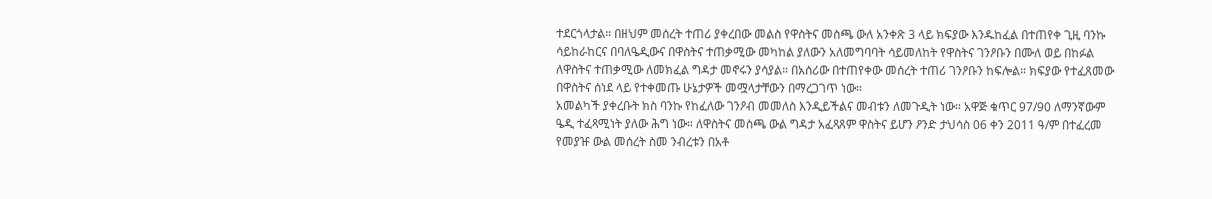ተደርጎላታል። በዘህም መሰረት ተጠሪ ያቀረበው መልስ የዋስትና መስጫ ውለ አንቀጽ 3 ላይ ክፍያው እንዱከፈል በተጠየቀ ጊዚ ባንኩ ሳይከራከርና በባለዔዲውና በዋስትና ተጠቃሚው መካከል ያለውን አለመግባባት ሳይመለከት የዋስትና ገንዖቡን በሙለ ወይ በከፉል ለዋስትና ተጠቃሚው ለመክፈል ግዳታ መኖሩን ያሳያል። በአሰሪው በተጠየቀው መሰረት ተጠሪ ገንዖቡን ከፍሎል። ክፍያው የተፈጸመው በዋስትና ሰነደ ላይ የተቀመጡ ሁኔታዎች መሟላታቸውን በማረጋገጥ ነው።
አመልካች ያቀረቡት ክስ ባንኩ የከፈለው ገንዖብ መመለስ እንዲይችልና መብቱን ለመጉዲት ነው። አዋጅ ቁጥር 97/90 ለማንኛውም ዔዲ ተፈጻሚነት ያለው ሕግ ነው። ለዋስትና መስጫ ውል ግዳታ አፈጻጸም ዋስትና ይሆን ዖንድ ታህሳስ 06 ቀን 2011 ዓ/ም በተፈረመ የመያዡ ውል መሰረት ስመ ንብረቱን በአቶ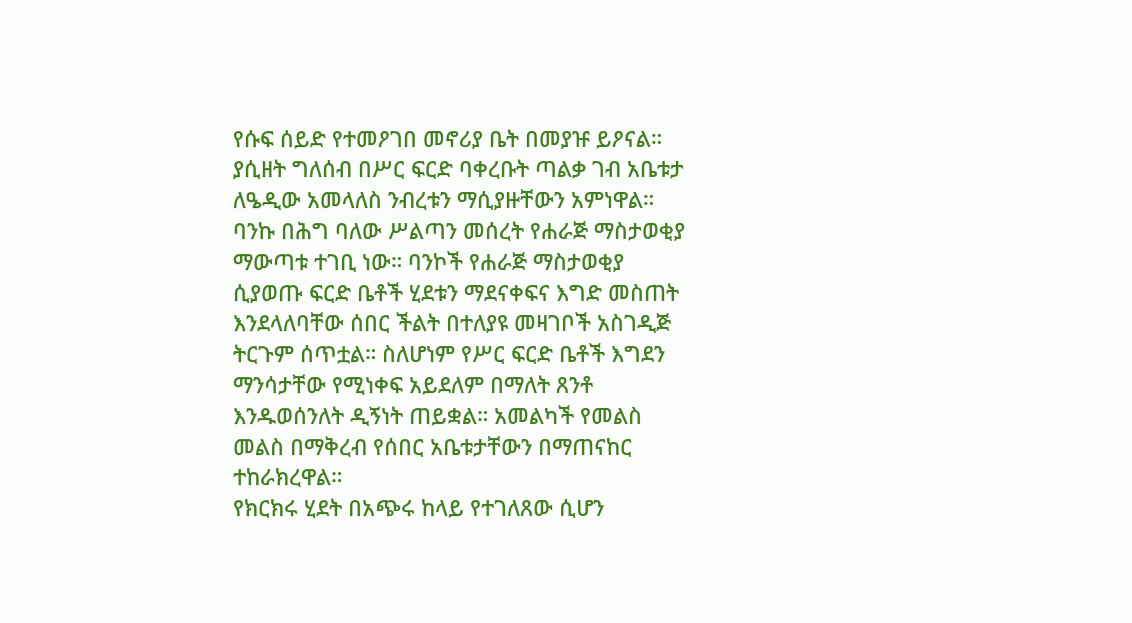የሱፍ ሰይድ የተመዖገበ መኖሪያ ቤት በመያዡ ይዖናል።
ያሲዘት ግለሰብ በሥር ፍርድ ባቀረቡት ጣልቃ ገብ አቤቱታ ለዔዲው አመላለስ ንብረቱን ማሲያዙቸውን አምነዋል። ባንኩ በሕግ ባለው ሥልጣን መሰረት የሐራጅ ማስታወቂያ ማውጣቱ ተገቢ ነው። ባንኮች የሐራጅ ማስታወቂያ ሲያወጡ ፍርድ ቤቶች ሂደቱን ማደናቀፍና እግድ መስጠት እንደላለባቸው ሰበር ችልት በተለያዩ መዛገቦች አስገዲጅ ትርጉም ሰጥቷል። ስለሆነም የሥር ፍርድ ቤቶች እግደን ማንሳታቸው የሚነቀፍ አይደለም በማለት ጸንቶ እንዱወሰንለት ዲኝነት ጠይቋል። አመልካች የመልስ መልስ በማቅረብ የሰበር አቤቱታቸውን በማጠናከር ተከራክረዋል።
የክርክሩ ሂደት በአጭሩ ከላይ የተገለጸው ሲሆን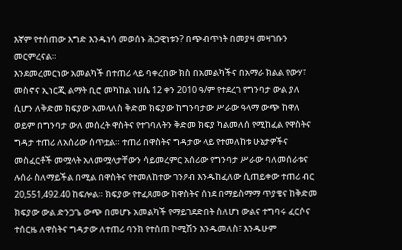እኛም የተሰጠው እግድ እንዱነሳ መወሰኑ ሕጋዊነቱን? በጭብጥነት በመያዛ መዛገቡን መርምረናል።
እንደመረመርነው አመልካች በተጠሪ ላይ ባቀረበው ክስ በአመልካችና በአማራ ክልል የውሃ፣ መስኖና ኢነርጂ ልማት ቢሮ መካከል ነሀሴ 12 ቀን 2010 ዓ/ም የተደረገ የግንባታ ውል ያለ ሲሆን ለቅድመ ክፍያው አመላለስ ቅድመ ክፍያው ከግንባታው ሥራው ዓላማ ውጭ ከዋለ ወይም በግንባታ ውለ መሰረት ዋስትና የተገባለትን ቅድመ ክፍያ ካልመለሰ የሚከፈል የዋስትና ግዳታ ተጠሪ ለአሰሪው ሰጥቷል። ተጠሪ በዋስትና ግዳታው ላይ የተመለከቱ ሁኔታዎችና መስፈርቶች መሟላት አለመሟላታቸውን ሳይመረምር አሰሪው የግንባታ ሥራው ባለመሰራቱና ሉሰራ ስለማይችል በሚል በዋስትና የተመለከተው ገንዖብ እንዱከፈለው ሲጠይቀው ተጠሪ ብር 20,551,492.40 ከፍሎል። ክፍያው የተፈጸመው ከዋስትና ሰነደ በማይስማማ ጥያቄና ከቅድመ ክፍያው ውል ድንጋጌ ውጭ በመሆኑ አመልካች የማይገደድበት ስለሆነ ውልና ተግባሩ ፈርሶና ተሰርዜ ለዋስትና ግዳታው ለተጠሪ ባንክ የተሰጠ ኮሚሽን እንዱመለስ፣ እንዱሁም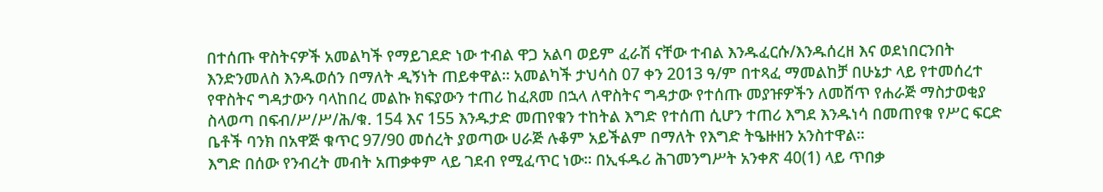በተሰጡ ዋስትናዎች አመልካች የማይገደድ ነው ተብል ዋጋ አልባ ወይም ፈራሽ ናቸው ተብል እንዱፈርሱ/እንዱሰረዘ እና ወደነበርንበት እንድንመለስ እንዱወሰን በማለት ዲኝነት ጠይቀዋል። አመልካች ታህሳስ 07 ቀን 2013 ዓ/ም በተጻፈ ማመልከቻ በሁኔታ ላይ የተመሰረተ የዋስትና ግዳታውን ባላከበረ መልኩ ክፍያውን ተጠሪ ከፈጸመ በኋላ ለዋስትና ግዳታው የተሰጡ መያዡዎችን ለመሸጥ የሐራጅ ማስታወቂያ ስላወጣ በፍብ/ሥ/ሥ/ሕ/ቁ. 154 እና 155 እንዱታድ መጠየቁን ተከትል እግድ የተሰጠ ሲሆን ተጠሪ እግደ እንዱነሳ በመጠየቁ የሥር ፍርድ ቤቶች ባንክ በአዋጅ ቁጥር 97/90 መሰረት ያወጣው ሀራጅ ሉቆም አይችልም በማለት የእግድ ትዔዙዘን አንስተዋል።
እግድ በሰው የንብረት መብት አጠቃቀም ላይ ገደብ የሚፈጥር ነው። በኢፋዱሪ ሕገመንግሥት አንቀጽ 40(1) ላይ ጥበቃ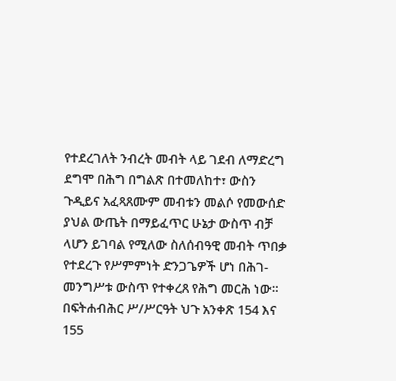የተደረገለት ንብረት መብት ላይ ገደብ ለማድረግ ደግሞ በሕግ በግልጽ በተመለከተ፣ ውስን ጉዲይና አፈጻጸሙም መብቱን መልሶ የመውሰድ ያህል ውጤት በማይፈጥር ሁኔታ ውስጥ ብቻ ላሆን ይገባል የሚለው ስለሰብዓዊ መብት ጥበቃ የተደረጉ የሥምምነት ድንጋጌዎች ሆነ በሕገ-መንግሥቱ ውስጥ የተቀረጸ የሕግ መርሕ ነው።
በፍትሐብሕር ሥ/ሥርዓት ህጉ አንቀጽ 154 እና 155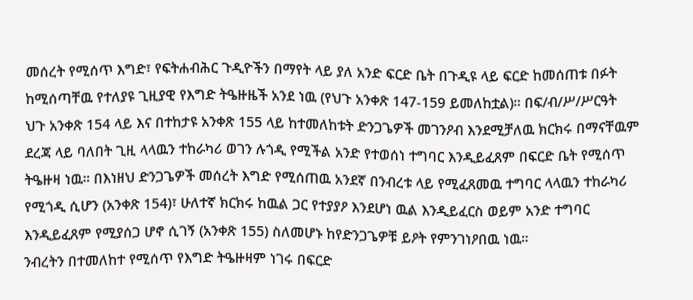መሰረት የሚሰጥ እግድ፣ የፍትሐብሕር ጉዲዮችን በማየት ላይ ያለ አንድ ፍርድ ቤት በጉዲዩ ላይ ፍርድ ከመሰጠቱ በፉት ከሚሰጣቸዉ የተለያዩ ጊዚያዊ የእግድ ትዔዙዜች አንደ ነዉ (የህጉ አንቀጽ 147-159 ይመለከቷል)። በፍ/ብ/ሥ/ሥርዓት ህጉ አንቀጽ 154 ላይ እና በተከታዩ አንቀጽ 155 ላይ ከተመለከቱት ድንጋጌዎች መገንዖብ እንደሚቻለዉ ክርክሩ በማናቸዉም ደረጃ ላይ ባለበት ጊዚ ላላዉን ተከራካሪ ወገን ሉጎዲ የሚችል አንድ የተወሰነ ተግባር እንዲይፈጸም በፍርድ ቤት የሚሰጥ ትዔዙዛ ነዉ። በእነዘህ ድንጋጌዎች መሰረት እግድ የሚሰጠዉ አንደኛ በንብረቱ ላይ የሚፈጸመዉ ተግባር ላላዉን ተከራካሪ የሚጎዲ ሲሆን (አንቀጽ 154)፣ ሁለተኛ ክርክሩ ከዉል ጋር የተያያዖ እንደሆነ ዉል እንዲይፈርስ ወይም አንድ ተግባር እንዲይፈጸም የሚያሰጋ ሆኖ ሲገኝ (አንቀጽ 155) ስለመሆኑ ከየድንጋጌዎቹ ይዖት የምንገነዖበዉ ነዉ።
ንብረትን በተመለከተ የሚሰጥ የእግድ ትዔዙዛም ነገሩ በፍርድ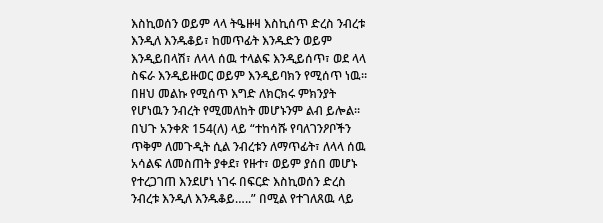እስኪወሰን ወይም ላላ ትዔዙዛ እስኪሰጥ ድረስ ንብረቱ እንዲለ እንዱቆይ፣ ከመጥፊት እንዱድን ወይም እንዲይበላሽ፣ ለላላ ሰዉ ተላልፍ እንዲይሰጥ፣ ወደ ላላ ስፍራ እንዲይዙወር ወይም እንዲይባክን የሚሰጥ ነዉ። በዘህ መልኩ የሚሰጥ እግድ ለክርክሩ ምክንያት የሆነዉን ንብረት የሚመለከት መሆኑንም ልብ ይሎል። በህጉ አንቀጽ 154(ለ) ላይ “ተከሳሹ የባለገንዖቦችን ጥቅም ለመጉዲት ሲል ንብረቱን ለማጥፊት፣ ለላላ ሰዉ አሳልፍ ለመስጠት ያቀደ፣ የዙተ፣ ወይም ያሰበ መሆኑ የተረጋገጠ እንደሆነ ነገሩ በፍርድ እስኪወሰን ድረስ ንብረቱ እንዲለ እንዱቆይ…..” በሚል የተገለጸዉ ላይ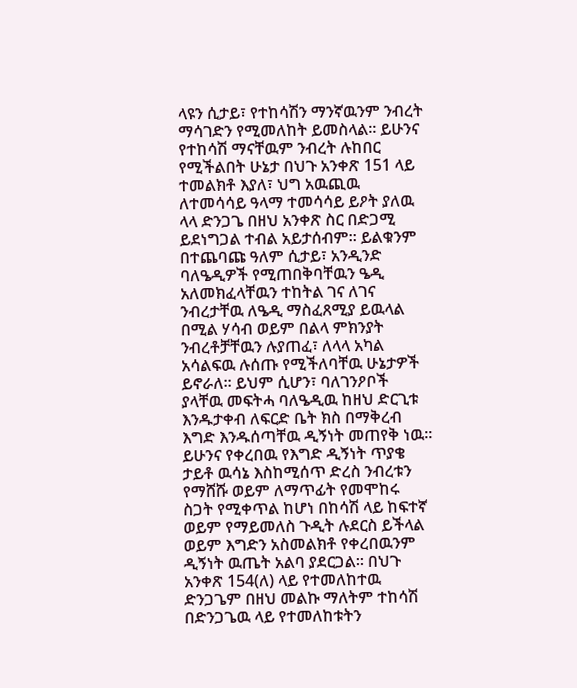ላዩን ሲታይ፣ የተከሳሽን ማንኛዉንም ንብረት ማሳገድን የሚመለከት ይመስላል። ይሁንና የተከሳሽ ማናቸዉም ንብረት ሉከበር የሚችልበት ሁኔታ በህጉ አንቀጽ 151 ላይ ተመልክቶ እያለ፣ ህግ አዉጪዉ ለተመሳሳይ ዓላማ ተመሳሳይ ይዖት ያለዉ ላላ ድንጋጌ በዘህ አንቀጽ ስር በድጋሚ ይደነግጋል ተብል አይታሰብም። ይልቁንም በተጨባጩ ዓለም ሲታይ፣ አንዲንድ ባለዔዲዎች የሚጠበቅባቸዉን ዔዲ አለመክፈላቸዉን ተከትል ገና ለገና ንብረታቸዉ ለዔዲ ማስፈጸሚያ ይዉላል በሚል ሃሳብ ወይም በልላ ምክንያት ንብረቶቻቸዉን ሉያጠፈ፣ ለላላ አካል አሳልፍዉ ሉሰጡ የሚችለባቸዉ ሁኔታዎች ይኖራለ። ይህም ሲሆን፣ ባለገንዖቦች ያላቸዉ መፍትሓ ባለዔዲዉ ከዘህ ድርጊቱ እንዱታቀብ ለፍርድ ቤት ክስ በማቅረብ እግድ እንዱሰጣቸዉ ዲኝነት መጠየቅ ነዉ። ይሁንና የቀረበዉ የእግድ ዲኝነት ጥያቄ ታይቶ ዉሳኔ እስከሚሰጥ ድረስ ንብረቱን የማሸሹ ወይም ለማጥፊት የመሞከሩ ስጋት የሚቀጥል ከሆነ በከሳሽ ላይ ከፍተኛ ወይም የማይመለስ ጉዲት ሉደርስ ይችላል ወይም እግድን አስመልክቶ የቀረበዉንም ዲኝነት ዉጤት አልባ ያደርጋል። በህጉ አንቀጽ 154(ለ) ላይ የተመለከተዉ ድንጋጌም በዘህ መልኩ ማለትም ተከሳሽ በድንጋጌዉ ላይ የተመለከቱትን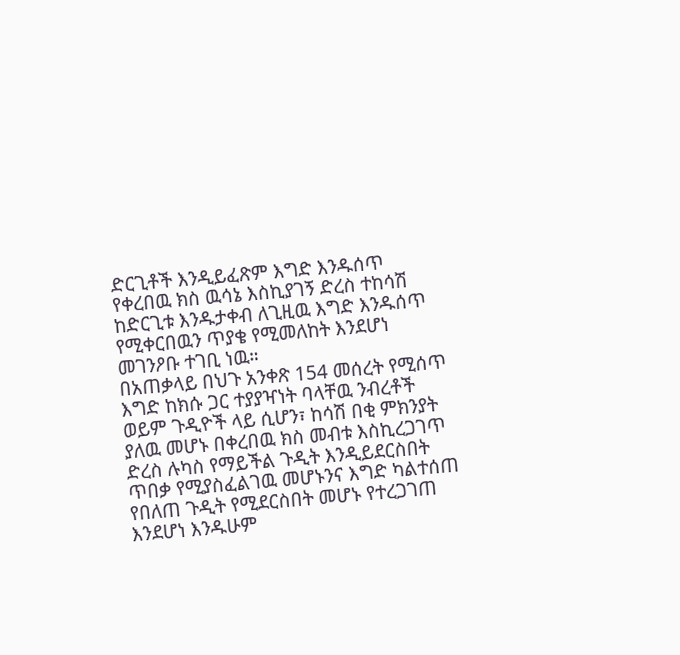ድርጊቶች እንዲይፈጽም እግድ እንዱሰጥ የቀረበዉ ክስ ዉሳኔ እስኪያገኝ ድረስ ተከሳሽ ከድርጊቱ እንዱታቀብ ለጊዚዉ እግድ እንዱሰጥ የሚቀርበዉን ጥያቄ የሚመለከት እንደሆነ መገንዖቡ ተገቢ ነዉ።
በአጠቃላይ በህጉ አንቀጽ 154 መሰረት የሚሰጥ እግድ ከክሱ ጋር ተያያዣነት ባላቸዉ ንብረቶች ወይም ጉዲዮች ላይ ሲሆን፣ ከሳሽ በቂ ምክንያት ያለዉ መሆኑ በቀረበዉ ክስ መብቱ እስኪረጋገጥ ድረስ ሉካስ የማይችል ጉዲት እንዲይደርስበት ጥበቃ የሚያስፈልገዉ መሆኑንና እግድ ካልተሰጠ የበለጠ ጉዲት የሚደርስበት መሆኑ የተረጋገጠ እንደሆነ እንዱሁም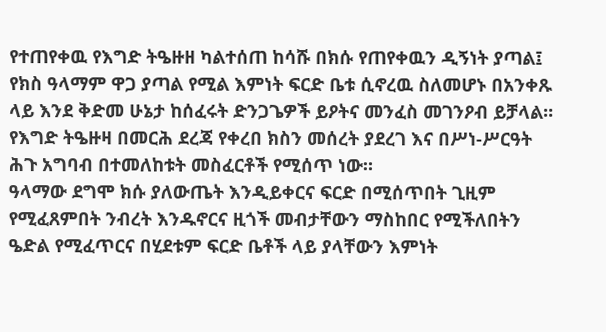የተጠየቀዉ የእግድ ትዔዙዘ ካልተሰጠ ከሳሹ በክሱ የጠየቀዉን ዲኝነት ያጣል፤ የክስ ዓላማም ዋጋ ያጣል የሚል እምነት ፍርድ ቤቱ ሲኖረዉ ስለመሆኑ በአንቀጹ ላይ እንደ ቅድመ ሁኔታ ከሰፈሩት ድንጋጌዎች ይዖትና መንፈስ መገንዖብ ይቻላል። የእግድ ትዔዙዛ በመርሕ ደረጃ የቀረበ ክስን መሰረት ያደረገ እና በሥነ-ሥርዓት ሕጉ አግባብ በተመለከቱት መስፈርቶች የሚሰጥ ነው።
ዓላማው ደግሞ ክሱ ያለውጤት እንዲይቀርና ፍርድ በሚሰጥበት ጊዚም የሚፈጸምበት ንብረት እንዱኖርና ዚጎች መብታቸውን ማስከበር የሚችለበትን ዔድል የሚፈጥርና በሂደቱም ፍርድ ቤቶች ላይ ያላቸውን እምነት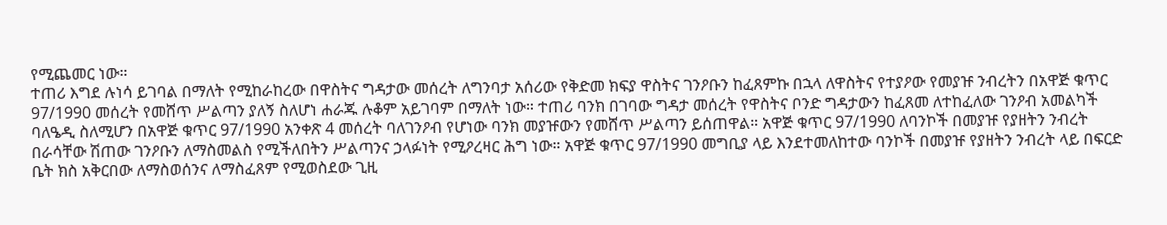የሚጨመር ነው።
ተጠሪ እግደ ሉነሳ ይገባል በማለት የሚከራከረው በዋስትና ግዳታው መሰረት ለግንባታ አሰሪው የቅድመ ክፍያ ዋስትና ገንዖቡን ከፈጸምኩ በኋላ ለዋስትና የተያዖው የመያዡ ንብረትን በአዋጅ ቁጥር 97/1990 መሰረት የመሸጥ ሥልጣን ያለኝ ስለሆነ ሐራጁ ሉቆም አይገባም በማለት ነው። ተጠሪ ባንክ በገባው ግዳታ መሰረት የዋስትና ቦንድ ግዳታውን ከፈጸመ ለተከፈለው ገንዖብ አመልካች ባለዔዲ ስለሚሆን በአዋጅ ቁጥር 97/1990 አንቀጽ 4 መሰረት ባለገንዖብ የሆነው ባንክ መያዡውን የመሸጥ ሥልጣን ይሰጠዋል። አዋጅ ቁጥር 97/1990 ለባንኮች በመያዡ የያዘትን ንብረት በራሳቸው ሽጠው ገንዖቡን ለማስመልስ የሚችለበትን ሥልጣንና ኃላፉነት የሚዖረዛር ሕግ ነው። አዋጅ ቁጥር 97/1990 መግቢያ ላይ እንደተመለከተው ባንኮች በመያዡ የያዘትን ንብረት ላይ በፍርድ ቤት ክስ አቅርበው ለማስወሰንና ለማስፈጸም የሚወስደው ጊዚ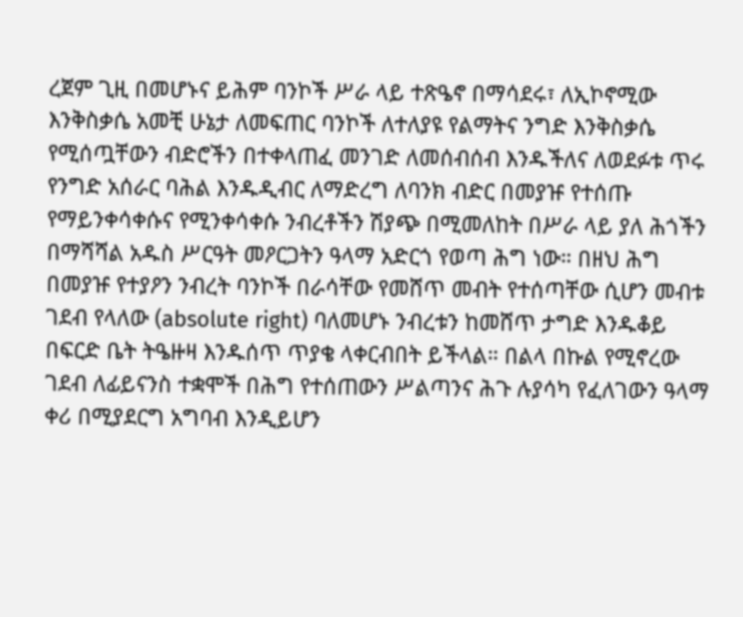ረጀም ጊዚ በመሆኑና ይሕም ባንኮች ሥራ ላይ ተጽዔኖ በማሳደሩ፣ ለኢኮኖሚው እንቅስቃሴ አመቺ ሁኔታ ለመፍጠር ባንኮች ለተለያዩ የልማትና ንግድ እንቅስቃሴ የሚሰጧቸውን ብድሮችን በተቀላጠፈ መንገድ ለመሰብሰብ እንዱችለና ለወደፉቱ ጥሩ የንግድ አሰራር ባሕል እንዱዲብር ለማድረግ ለባንክ ብድር በመያዡ የተሰጡ የማይንቀሳቀሱና የሚንቀሳቀሱ ንብረቶችን ሽያጭ በሚመለከት በሥራ ላይ ያለ ሕጎችን በማሻሻል አዱስ ሥርዓት መዖርጋትን ዓላማ አድርጎ የወጣ ሕግ ነው። በዘህ ሕግ በመያዡ የተያዖን ንብረት ባንኮች በራሳቸው የመሸጥ መብት የተሰጣቸው ሲሆን መብቱ ገደብ የላለው (absolute right) ባለመሆኑ ንብረቱን ከመሸጥ ታግድ እንዱቆይ በፍርድ ቤት ትዔዙዛ እንዱሰጥ ጥያቄ ላቀርብበት ይችላል። በልላ በኩል የሚኖረው ገደብ ለፊይናንስ ተቋሞች በሕግ የተሰጠውን ሥልጣንና ሕጉ ሉያሳካ የፈለገውን ዓላማ ቀሪ በሚያደርግ አግባብ እንዲይሆን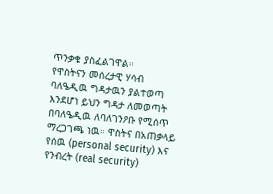ጥንቃቄ ያስፈልገዋል።
የዋስትናን መሰረታዊ ሃሳብ ባለዔዲዉ ግዳታዉን ያልተወጣ እንደሆነ ይህን ግዳታ ለመወጣት በባለዔዲዉ ለባለገንዖቡ የሚሰጥ ማረጋገጫ ነዉ። ዋስትና በአጠቃላይ የሰዉ (personal security) እና የንብረት (real security)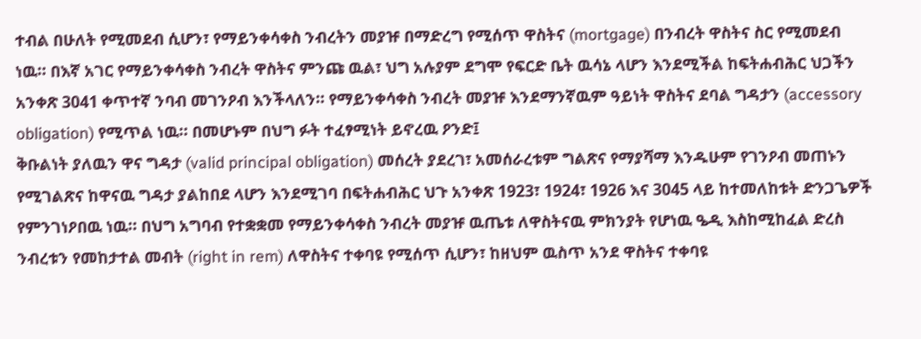ተብል በሁለት የሚመደብ ሲሆን፣ የማይንቀሳቀስ ንብረትን መያዡ በማድረግ የሚሰጥ ዋስትና (mortgage) በንብረት ዋስትና ስር የሚመደብ ነዉ። በእኛ አገር የማይንቀሳቀስ ንብረት ዋስትና ምንጩ ዉል፣ ህግ አሉያም ደግሞ የፍርድ ቤት ዉሳኔ ላሆን እንደሚችል ከፍትሐብሕር ህጋችን አንቀጽ 3041 ቀጥተኛ ንባብ መገንዖብ እንችላለን። የማይንቀሳቀስ ንብረት መያዡ እንደማንኛዉም ዓይነት ዋስትና ደባል ግዳታን (accessory obligation) የሚጥል ነዉ። በመሆኑም በህግ ፉት ተፈፃሚነት ይኖረዉ ዖንድ፤
ቅቡልነት ያለዉን ዋና ግዳታ (valid principal obligation) መሰረት ያደረገ፣ አመሰራረቱም ግልጽና የማያሻማ እንዱሁም የገንዖብ መጠኑን የሚገልጽና ከዋናዉ ግዳታ ያልከበደ ላሆን እንደሚገባ በፍትሐብሕር ህጉ አንቀጽ 1923፣ 1924፣ 1926 እና 3045 ላይ ከተመለከቱት ድንጋጌዎች የምንገነዖበዉ ነዉ። በህግ አግባብ የተቋቋመ የማይንቀሳቀስ ንብረት መያዡ ዉጤቱ ለዋስትናዉ ምክንያት የሆነዉ ዔዲ እስከሚከፈል ድረስ ንብረቱን የመከታተል መብት (right in rem) ለዋስትና ተቀባዩ የሚሰጥ ሲሆን፣ ከዘህም ዉስጥ አንደ ዋስትና ተቀባዩ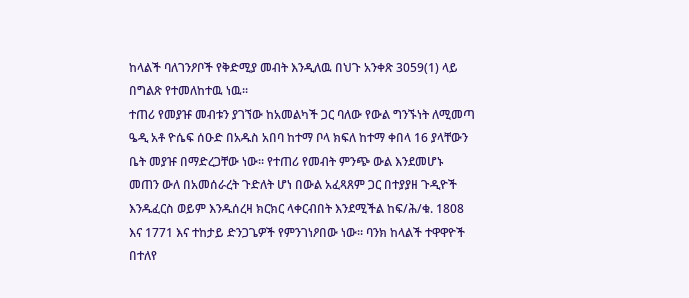ከላልች ባለገንዖቦች የቅድሚያ መብት እንዲለዉ በህጉ አንቀጽ 3059(1) ላይ በግልጽ የተመለከተዉ ነዉ።
ተጠሪ የመያዡ መብቱን ያገኘው ከአመልካች ጋር ባለው የውል ግንኙነት ለሚመጣ ዔዲ አቶ ዮሴፍ ሰዑድ በአዱስ አበባ ከተማ ቦላ ክፍለ ከተማ ቀበላ 16 ያላቸውን ቤት መያዡ በማድረጋቸው ነው። የተጠሪ የመብት ምንጭ ውል እንደመሆኑ መጠን ውለ በአመሰራረት ጉድለት ሆነ በውል አፈጻጸም ጋር በተያያዘ ጉዲዮች እንዱፈርስ ወይም እንዱሰረዛ ክርክር ላቀርብበት እንደሚችል ከፍ/ሕ/ቁ. 1808 እና 1771 እና ተከታይ ድንጋጌዎች የምንገነዖበው ነው። ባንክ ከላልች ተዋዋዮች በተለየ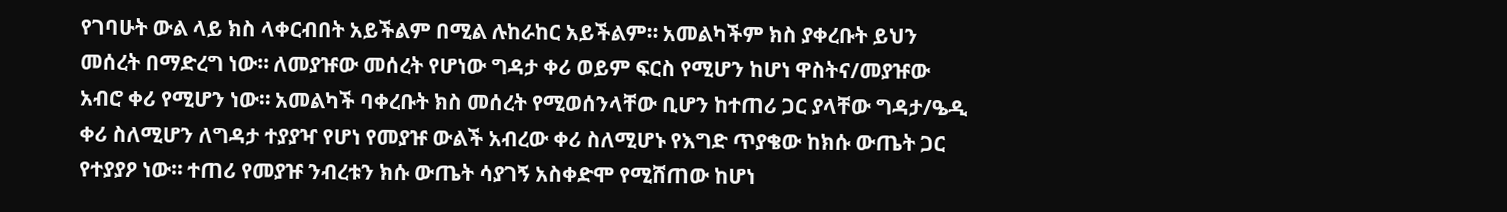የገባሁት ውል ላይ ክስ ላቀርብበት አይችልም በሚል ሉከራከር አይችልም። አመልካችም ክስ ያቀረቡት ይህን መሰረት በማድረግ ነው። ለመያዡው መሰረት የሆነው ግዳታ ቀሪ ወይም ፍርስ የሚሆን ከሆነ ዋስትና/መያዡው አብሮ ቀሪ የሚሆን ነው። አመልካች ባቀረቡት ክስ መሰረት የሚወሰንላቸው ቢሆን ከተጠሪ ጋር ያላቸው ግዳታ/ዔዲ ቀሪ ስለሚሆን ለግዳታ ተያያዣ የሆነ የመያዡ ውልች አብረው ቀሪ ስለሚሆኑ የእግድ ጥያቄው ከክሱ ውጤት ጋር የተያያዖ ነው። ተጠሪ የመያዡ ንብረቱን ክሱ ውጤት ሳያገኝ አስቀድሞ የሚሸጠው ከሆነ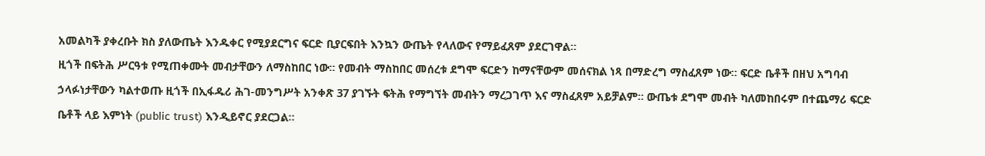አመልካች ያቀረቡት ክስ ያለውጤት እንዱቀር የሚያደርግና ፍርድ ቢያርፍበት እንኳን ውጤት የላለውና የማይፈጸም ያደርገዋል።
ዚጎች በፍትሕ ሥርዓቱ የሚጠቀሙት መብታቸውን ለማስከበር ነው። የመብት ማስከበር መሰረቱ ደግሞ ፍርድን ከማናቸውም መሰናክል ነጻ በማድረግ ማስፈጸም ነው። ፍርድ ቤቶች በዘህ አግባብ ኃላፉነታቸውን ካልተወጡ ዚጎች በኢፋዱሪ ሕገ-መንግሥት አንቀጽ 37 ያገኙት ፍትሕ የማግኘት መብትን ማረጋገጥ እና ማስፈጸም አይቻልም። ውጤቱ ደግሞ መብት ካለመከበሩም በተጨማሪ ፍርድ ቤቶች ላይ እምነት (public trust) እንዲይኖር ያደርጋል።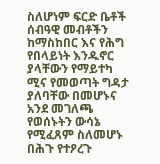ስለሆነም ፍርድ ቤቶች ሰብዓዊ መብቶችን ከማስከበር እና የሕግ የበላይነት እንዱኖር ያላቸውን የማይተካ ሚና የመወጣት ግዳታ ያለባቸው በመሆኑና አንደ መገለጫ የወሰኑትን ውሳኔ የሚፈጸም ስለመሆኑ በሕጉ የተዖረጉ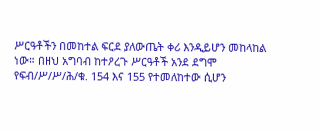ሥርዓቶችን በመከተል ፍርደ ያለውጤት ቀሪ እንዲይሆን መከላከል ነው። በዘህ አግባብ ከተዖረጉ ሥርዓቶች አንደ ደግሞ የፍብ/ሥ/ሥ/ሕ/ቁ. 154 እና 155 የተመለከተው ሲሆን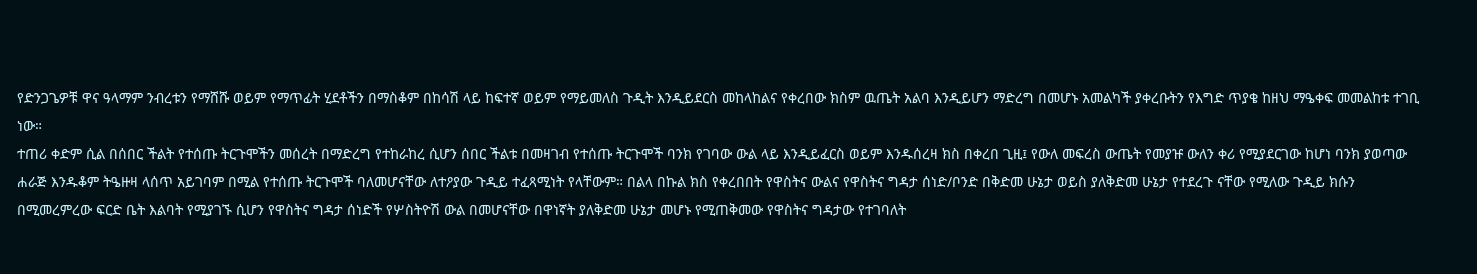የድንጋጌዎቹ ዋና ዓላማም ንብረቱን የማሸሹ ወይም የማጥፊት ሂደቶችን በማስቆም በከሳሽ ላይ ከፍተኛ ወይም የማይመለስ ጉዲት እንዲይደርስ መከላከልና የቀረበው ክስም ዉጤት አልባ እንዲይሆን ማድረግ በመሆኑ አመልካች ያቀረቡትን የእግድ ጥያቄ ከዘህ ማዔቀፍ መመልከቱ ተገቢ ነው።
ተጠሪ ቀድም ሲል በሰበር ችልት የተሰጡ ትርጉሞችን መሰረት በማድረግ የተከራከረ ሲሆን ሰበር ችልቱ በመዛገብ የተሰጡ ትርጉሞች ባንክ የገባው ውል ላይ እንዲይፈርስ ወይም እንዱሰረዛ ክስ በቀረበ ጊዚ፤ የውለ መፍረስ ውጤት የመያዡ ውለን ቀሪ የሚያደርገው ከሆነ ባንክ ያወጣው ሐራጅ እንዱቆም ትዔዙዛ ላሰጥ አይገባም በሚል የተሰጡ ትርጉሞች ባለመሆናቸው ለተዖያው ጉዲይ ተፈጻሚነት የላቸውም። በልላ በኩል ክስ የቀረበበት የዋስትና ውልና የዋስትና ግዳታ ሰነድ/ቦንድ በቅድመ ሁኔታ ወይስ ያለቅድመ ሁኔታ የተደረጉ ናቸው የሚለው ጉዲይ ክሱን በሚመረምረው ፍርድ ቤት እልባት የሚያገኙ ሲሆን የዋስትና ግዳታ ሰነድች የሦስትዮሽ ውል በመሆናቸው በዋነኛት ያለቅድመ ሁኔታ መሆኑ የሚጠቅመው የዋስትና ግዳታው የተገባለት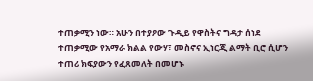ተጠቃሚን ነው። አሁን በተያዖው ጉዲይ የዋስትና ግዳታ ሰነደ ተጠቃሚው የአማራ ክልል የውሃ፣ መስኖና ኢነርጂ ልማት ቢሮ ሲሆን ተጠሪ ክፍያውን የፈጸመለት በመሆኑ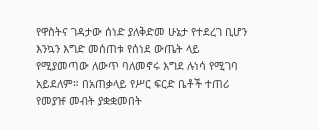የዋስትና ገዳታው ሰነድ ያለቅድመ ሁኔታ የተደረገ ቢሆን እንኳን እግድ መሰጠቱ የሰነደ ውጤት ላይ የሚያመጣው ለውጥ ባለመኖሩ እግደ ሉነሳ የሚገባ አይደለም። በአጠቃላይ የሥር ፍርድ ቤቶች ተጠሪ የመያዡ መብት ያቋቋመበት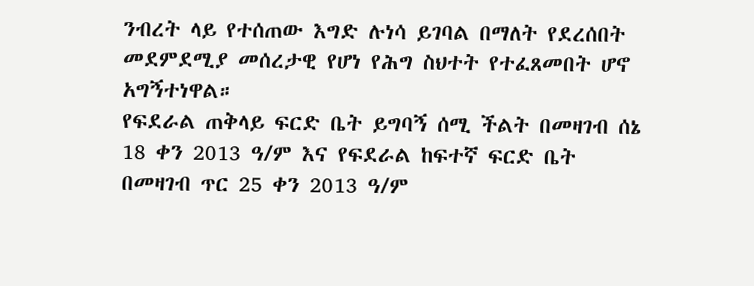ንብረት ላይ የተሰጠው እግድ ሉነሳ ይገባል በማለት የደረሰበት መደምደሚያ መሰረታዊ የሆነ የሕግ ስህተት የተፈጸመበት ሆኖ አግኝተነዋል።
የፍደራል ጠቅላይ ፍርድ ቤት ይግባኝ ሰሚ ችልት በመዛገብ ሰኔ 18 ቀን 2013 ዓ/ም እና የፍደራል ከፍተኛ ፍርድ ቤት በመዛገብ ጥር 25 ቀን 2013 ዓ/ም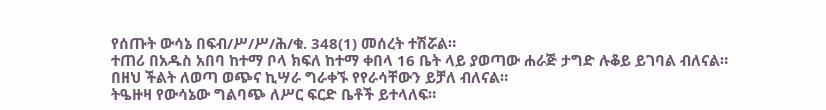የሰጡት ውሳኔ በፍብ/ሥ/ሥ/ሕ/ቁ. 348(1) መሰረት ተሽሯል።
ተጠሪ በአዱስ አበባ ከተማ ቦላ ክፍለ ከተማ ቀበላ 16 ቤት ላይ ያወጣው ሐራጅ ታግድ ሉቆይ ይገባል ብለናል።
በዘህ ችልት ለወጣ ወጭና ኪሣራ ግራቀኙ የየራሳቸውን ይቻለ ብለናል።
ትዔዙዛ የውሳኔው ግልባጭ ለሥር ፍርድ ቤቶች ይተላለፍ።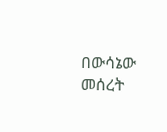በውሳኔው መሰረት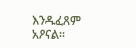እንዱፈጸም አዖናል።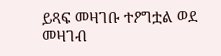ይጻፍ መዛገቡ ተዖግቷል ወደ መዛገብ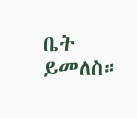ቤት ይመለስ።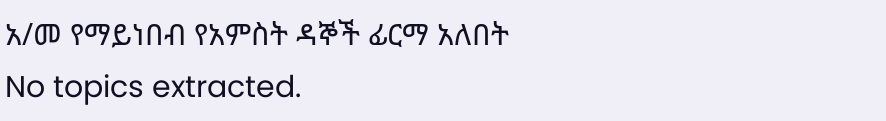አ/መ የማይነበብ የአምስት ዳኞች ፊርማ አለበት
No topics extracted.